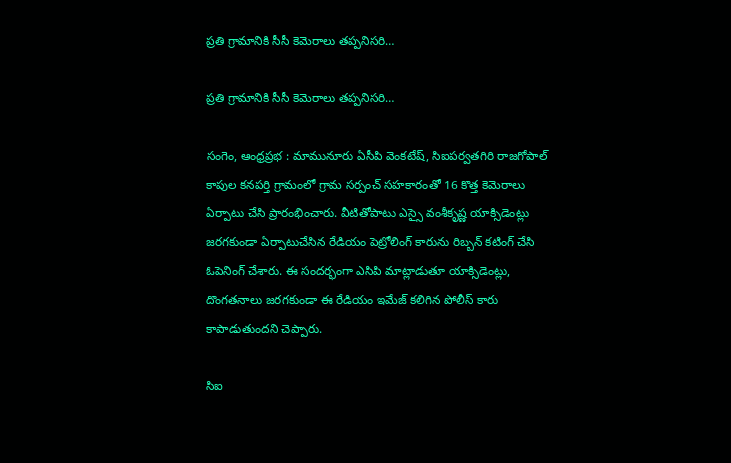ప్రతి గ్రామానికి సీసీ కెమెరాలు తప్పనిసరి…

ప్రతి గ్రామానికి సీసీ కెమెరాలు తప్పనిసరి…

సంగెం, ఆంధ్రప్రభ : మామునూరు ఏసీపి వెంకటేష్, సిఐపర్వతగిరి రాజగోపాల్ కాపుల కనపర్తి గ్రామంలో గ్రామ సర్పంచ్ సహకారంతో 16 కొత్త కెమెరాలు ఏర్పాటు చేసి ప్రారంభించారు. వీటితోపాటు ఎస్సై వంశీకృష్ణ యాక్సిడెంట్లు జరగకుండా ఏర్పాటుచేసిన రేడియం పెట్రోలింగ్ కారును రిబ్బన్ కటింగ్ చేసి ఓపెనింగ్ చేశారు. ఈ సందర్భంగా ఎసిపి మాట్లాడుతూ యాక్సిడెంట్లు, దొంగతనాలు జరగకుండా ఈ రేడియం ఇమేజ్ కలిగిన పోలీస్ కారు కాపాడుతుందని చెప్పారు.

సిఐ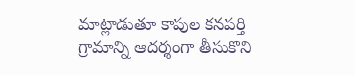మాట్లాడుతూ కాపుల కనపర్తి గ్రామాన్ని ఆదర్శంగా తీసుకొని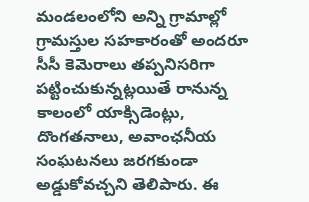మండలంలోని అన్ని గ్రామాల్లో గ్రామస్తుల సహకారంతో అందరూ సీసీ కెమెరాలు తప్పనిసరిగా పట్టించుకున్నట్లయితే రానున్న కాలంలో యాక్సిడెంట్లు, దొంగతనాలు, అవాంఛనీయ సంఘటనలు జరగకుండా అడ్డుకోవచ్చని తెలిపారు. ఈ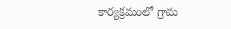కార్యక్రమంలో గ్రామ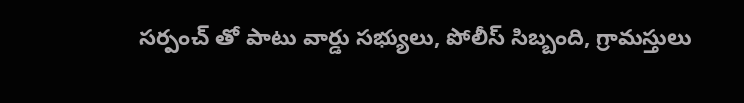సర్పంచ్ తో పాటు వార్డు సభ్యులు, పోలీస్ సిబ్బంది, గ్రామస్తులు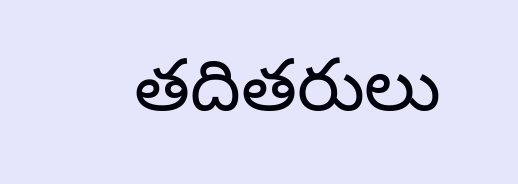తదితరులు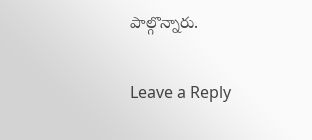పాల్గొన్నారు.

Leave a Reply